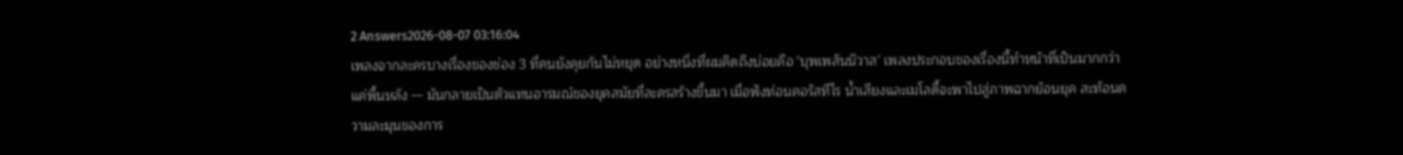2 Answers2026-08-07 03:16:04
เพลงจากละครบางเรื่องของช่อง 3 ที่คนยังคุยกันไม่หยุด อย่างหนึ่งที่ผมคิดถึงบ่อยคือ 'บุพเพสันนิวาส' เพลงประกอบของเรื่องนี้ทำหน้าที่เป็นมากกว่าแค่พื้นหลัง — มันกลายเป็นตัวแทนอารมณ์ของยุคสมัยที่ละครสร้างขึ้นมา เมื่อฟังท่อนคอรัสทีไร น้ำเสียงและเมโลดี้จะพาไปสู่ภาพฉากย้อนยุค สะท้อนความละมุนของการ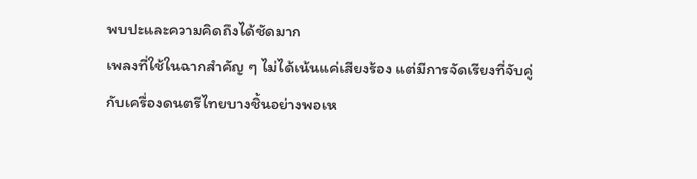พบปะและความคิดถึงได้ชัดมาก
เพลงที่ใช้ในฉากสำคัญ ๆ ไม่ได้เน้นแค่เสียงร้อง แต่มีการจัดเรียงที่จับคู่กับเครื่องดนตรีไทยบางชิ้นอย่างพอเห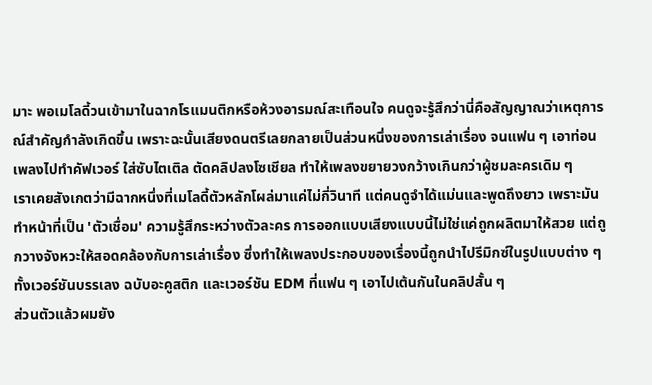มาะ พอเมโลดี้วนเข้ามาในฉากโรแมนติกหรือห้วงอารมณ์สะเทือนใจ คนดูจะรู้สึกว่านี่คือสัญญาณว่าเหตุการณ์สำคัญกำลังเกิดขึ้น เพราะฉะนั้นเสียงดนตรีเลยกลายเป็นส่วนหนึ่งของการเล่าเรื่อง จนแฟน ๆ เอาท่อนเพลงไปทำคัฟเวอร์ ใส่ซับไตเติล ตัดคลิปลงโซเชียล ทำให้เพลงขยายวงกว้างเกินกว่าผู้ชมละครเดิม ๆ
เราเคยสังเกตว่ามีฉากหนึ่งที่เมโลดี้ตัวหลักโผล่มาแค่ไม่กี่วินาที แต่คนดูจำได้แม่นและพูดถึงยาว เพราะมันทำหน้าที่เป็น 'ตัวเชื่อม' ความรู้สึกระหว่างตัวละคร การออกแบบเสียงแบบนี้ไม่ใช่แค่ถูกผลิตมาให้สวย แต่ถูกวางจังหวะให้สอดคล้องกับการเล่าเรื่อง ซึ่งทำให้เพลงประกอบของเรื่องนี้ถูกนำไปรีมิกซ์ในรูปแบบต่าง ๆ ทั้งเวอร์ชันบรรเลง ฉบับอะคูสติก และเวอร์ชัน EDM ที่แฟน ๆ เอาไปเต้นกันในคลิปสั้น ๆ
ส่วนตัวแล้วผมยัง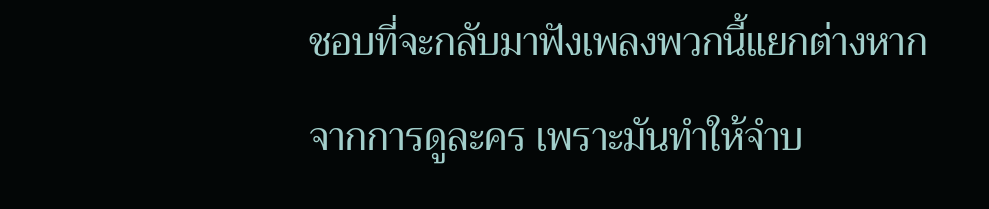ชอบที่จะกลับมาฟังเพลงพวกนี้แยกต่างหากจากการดูละคร เพราะมันทำให้จำบ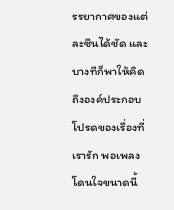รรยากาศของแต่ละซีนได้ชัด และบางทีก็พาให้คิดถึงองค์ประกอบโปรดของเรื่องที่เรารัก พอเพลงโดนใจขนาดนี้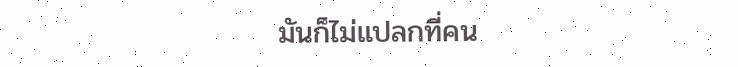มันก็ไม่แปลกที่คน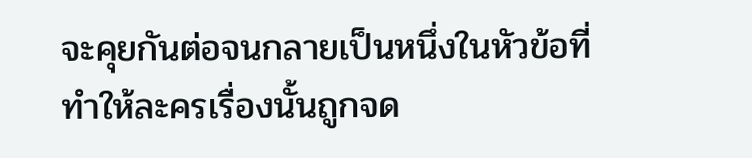จะคุยกันต่อจนกลายเป็นหนึ่งในหัวข้อที่ทำให้ละครเรื่องนั้นถูกจด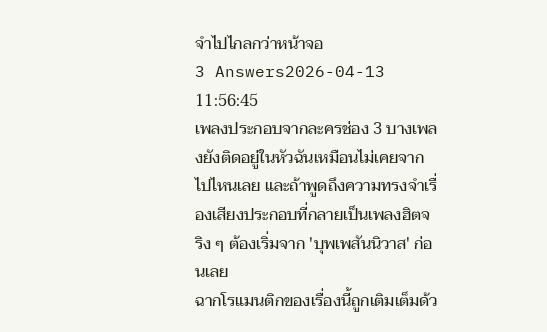จำไปไกลกว่าหน้าจอ
3 Answers2026-04-13 11:56:45
เพลงประกอบจากละครช่อง 3 บางเพลงยังติดอยู่ในหัวฉันเหมือนไม่เคยจากไปไหนเลย และถ้าพูดถึงความทรงจำเรื่องเสียงประกอบที่กลายเป็นเพลงฮิตจริง ๆ ต้องเริ่มจาก 'บุพเพสันนิวาส' ก่อนเลย
ฉากโรแมนติกของเรื่องนี้ถูกเติมเต็มด้ว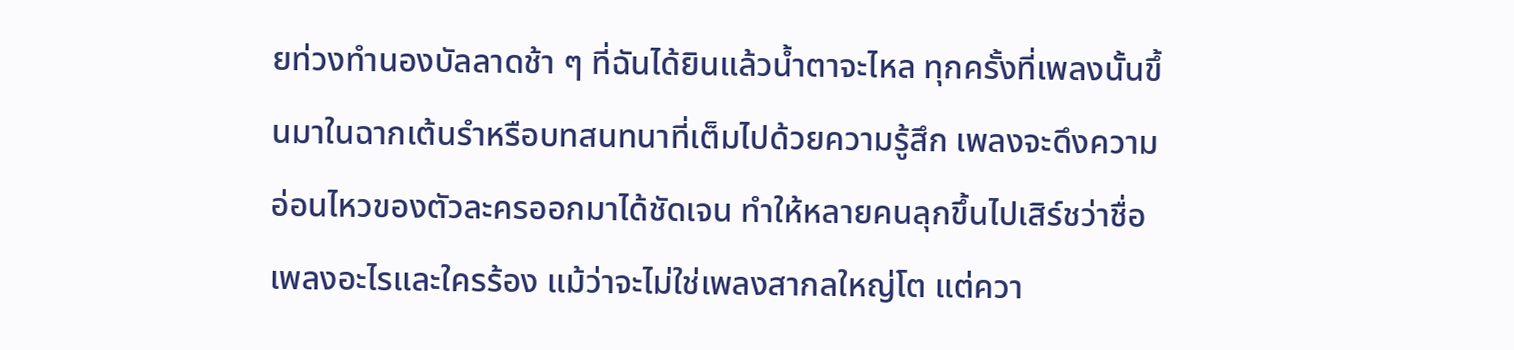ยท่วงทำนองบัลลาดช้า ๆ ที่ฉันได้ยินแล้วน้ำตาจะไหล ทุกครั้งที่เพลงนั้นขึ้นมาในฉากเต้นรำหรือบทสนทนาที่เต็มไปด้วยความรู้สึก เพลงจะดึงความอ่อนไหวของตัวละครออกมาได้ชัดเจน ทำให้หลายคนลุกขึ้นไปเสิร์ชว่าชื่อเพลงอะไรและใครร้อง แม้ว่าจะไม่ใช่เพลงสากลใหญ่โต แต่ควา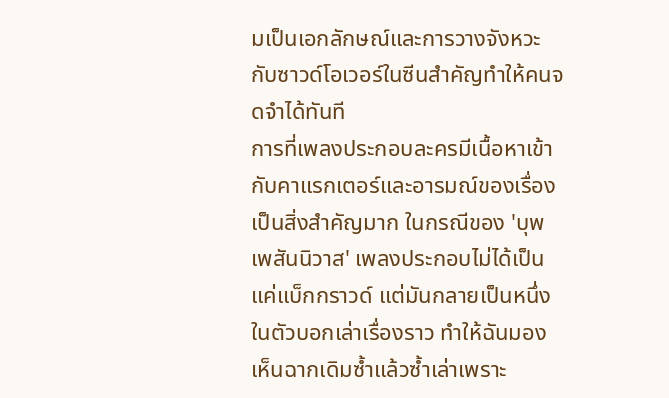มเป็นเอกลักษณ์และการวางจังหวะกับซาวด์โอเวอร์ในซีนสำคัญทำให้คนจดจำได้ทันที
การที่เพลงประกอบละครมีเนื้อหาเข้ากับคาแรกเตอร์และอารมณ์ของเรื่องเป็นสิ่งสำคัญมาก ในกรณีของ 'บุพเพสันนิวาส' เพลงประกอบไม่ได้เป็นแค่แบ็กกราวด์ แต่มันกลายเป็นหนึ่งในตัวบอกเล่าเรื่องราว ทำให้ฉันมองเห็นฉากเดิมซ้ำแล้วซ้ำเล่าเพราะ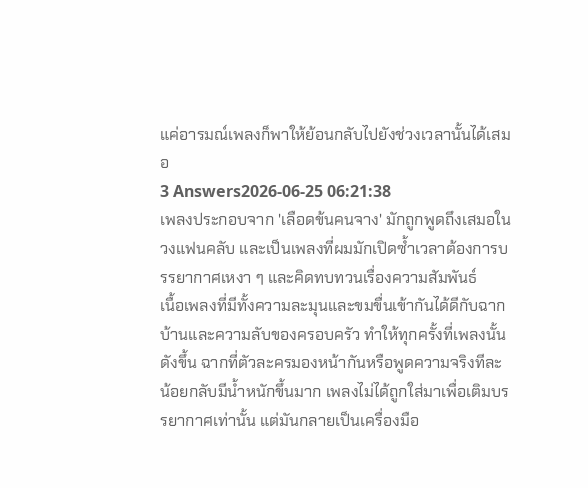แค่อารมณ์เพลงก็พาให้ย้อนกลับไปยังช่วงเวลานั้นได้เสมอ
3 Answers2026-06-25 06:21:38
เพลงประกอบจาก 'เลือดข้นคนจาง' มักถูกพูดถึงเสมอในวงแฟนคลับ และเป็นเพลงที่ผมมักเปิดซ้ำเวลาต้องการบรรยากาศเหงา ๆ และคิดทบทวนเรื่องความสัมพันธ์
เนื้อเพลงที่มีทั้งความละมุนและขมขื่นเข้ากันได้ดีกับฉากบ้านและความลับของครอบครัว ทำให้ทุกครั้งที่เพลงนั้นดังขึ้น ฉากที่ตัวละครมองหน้ากันหรือพูดความจริงทีละน้อยกลับมีน้ำหนักขึ้นมาก เพลงไม่ได้ถูกใส่มาเพื่อเติมบรรยากาศเท่านั้น แต่มันกลายเป็นเครื่องมือ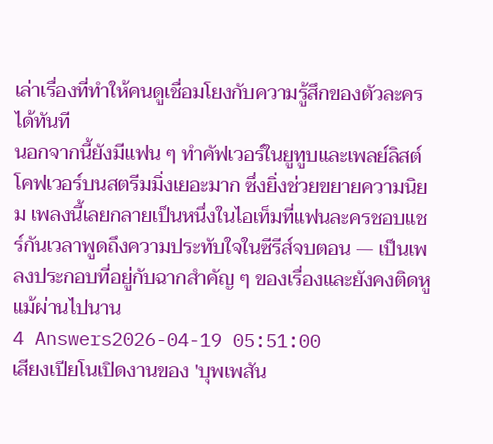เล่าเรื่องที่ทำให้คนดูเชื่อมโยงกับความรู้สึกของตัวละครได้ทันที
นอกจากนี้ยังมีแฟน ๆ ทำคัฟเวอร์ในยูทูบและเพลย์ลิสต์โคฟเวอร์บนสตรีมมิ่งเยอะมาก ซึ่งยิ่งช่วยขยายความนิยม เพลงนี้เลยกลายเป็นหนึ่งในไอเท็มที่แฟนละครชอบแชร์กันเวลาพูดถึงความประทับใจในซีรีส์จบตอน — เป็นเพลงประกอบที่อยู่กับฉากสำคัญ ๆ ของเรื่องและยังคงติดหูแม้ผ่านไปนาน
4 Answers2026-04-19 05:51:00
เสียงเปียโนเปิดงานของ 'บุพเพสัน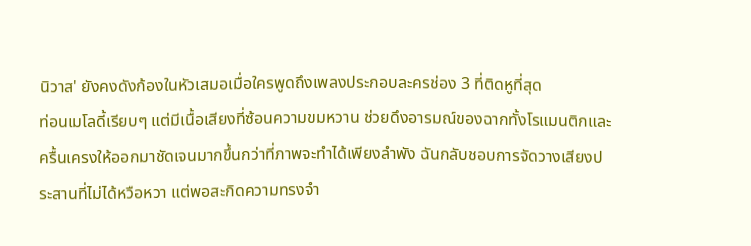นิวาส' ยังคงดังก้องในหัวเสมอเมื่อใครพูดถึงเพลงประกอบละครช่อง 3 ที่ติดหูที่สุด
ท่อนเมโลดี้เรียบๆ แต่มีเนื้อเสียงที่ซ้อนความขมหวาน ช่วยดึงอารมณ์ของฉากทั้งโรแมนติกและครื้นเครงให้ออกมาชัดเจนมากขึ้นกว่าที่ภาพจะทำได้เพียงลำพัง ฉันกลับชอบการจัดวางเสียงประสานที่ไม่ได้หวือหวา แต่พอสะกิดความทรงจำ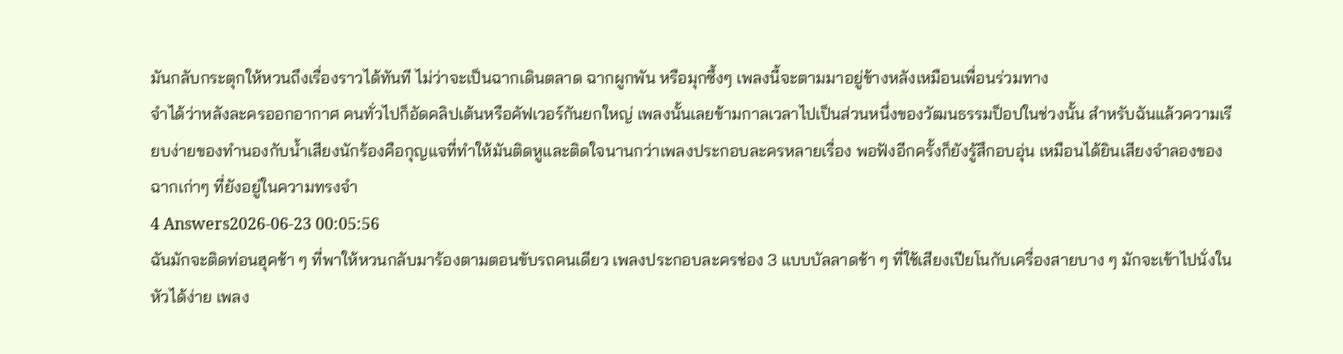มันกลับกระตุกให้หวนถึงเรื่องราวได้ทันที ไม่ว่าจะเป็นฉากเดินตลาด ฉากผูกพัน หรือมุกซึ้งๆ เพลงนี้จะตามมาอยู่ข้างหลังเหมือนเพื่อนร่วมทาง
จำได้ว่าหลังละครออกอากาศ คนทั่วไปก็อัดคลิปเต้นหรือคัฟเวอร์กันยกใหญ่ เพลงนั้นเลยข้ามกาลเวลาไปเป็นส่วนหนึ่งของวัฒนธรรมป็อปในช่วงนั้น สำหรับฉันแล้วความเรียบง่ายของทำนองกับน้ำเสียงนักร้องคือกุญแจที่ทำให้มันติดหูและติดใจนานกว่าเพลงประกอบละครหลายเรื่อง พอฟังอีกครั้งก็ยังรู้สึกอบอุ่น เหมือนได้ยินเสียงจำลองของฉากเก่าๆ ที่ยังอยู่ในความทรงจำ
4 Answers2026-06-23 00:05:56
ฉันมักจะติดท่อนฮุคช้า ๆ ที่พาให้หวนกลับมาร้องตามตอนขับรถคนเดียว เพลงประกอบละครช่อง 3 แบบบัลลาดช้า ๆ ที่ใช้เสียงเปียโนกับเครื่องสายบาง ๆ มักจะเข้าไปนั่งในหัวได้ง่าย เพลง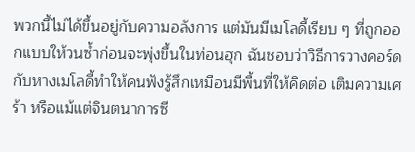พวกนี้ไม่ได้ขึ้นอยู่กับความอลังการ แต่มันมีเมโลดี้เรียบ ๆ ที่ถูกออกแบบให้วนซ้ำก่อนจะพุ่งขึ้นในท่อนฮุก ฉันชอบว่าวิธีการวางคอร์ดกับหางเมโลดี้ทำให้คนฟังรู้สึกเหมือนมีพื้นที่ให้คิดต่อ เติมความเศร้า หรือแม้แต่จินตนาการซี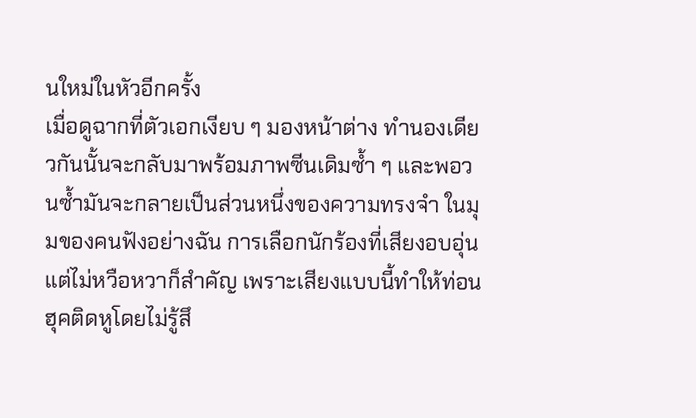นใหม่ในหัวอีกครั้ง
เมื่อดูฉากที่ตัวเอกเงียบ ๆ มองหน้าต่าง ทำนองเดียวกันนั้นจะกลับมาพร้อมภาพซีนเดิมซ้ำ ๆ และพอวนซ้ำมันจะกลายเป็นส่วนหนึ่งของความทรงจำ ในมุมของคนฟังอย่างฉัน การเลือกนักร้องที่เสียงอบอุ่นแต่ไม่หวือหวาก็สำคัญ เพราะเสียงแบบนี้ทำให้ท่อนฮุคติดหูโดยไม่รู้สึ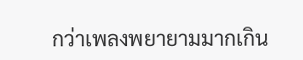กว่าเพลงพยายามมากเกิน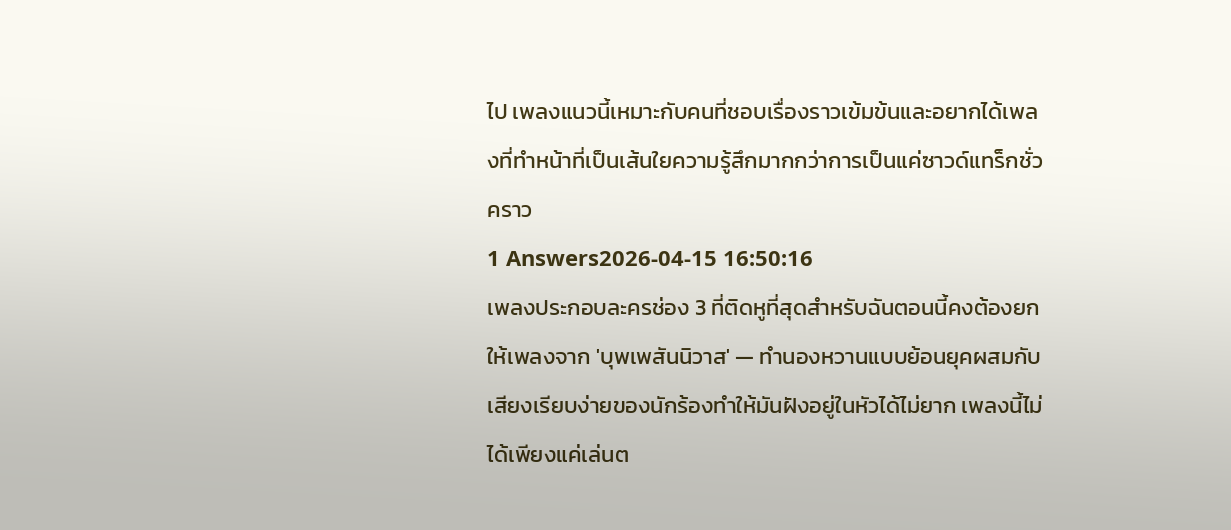ไป เพลงแนวนี้เหมาะกับคนที่ชอบเรื่องราวเข้มข้นและอยากได้เพลงที่ทำหน้าที่เป็นเส้นใยความรู้สึกมากกว่าการเป็นแค่ซาวด์แทร็กชั่วคราว
1 Answers2026-04-15 16:50:16
เพลงประกอบละครช่อง 3 ที่ติดหูที่สุดสำหรับฉันตอนนี้คงต้องยกให้เพลงจาก 'บุพเพสันนิวาส' — ทำนองหวานแบบย้อนยุคผสมกับเสียงเรียบง่ายของนักร้องทำให้มันฝังอยู่ในหัวได้ไม่ยาก เพลงนี้ไม่ได้เพียงแค่เล่นต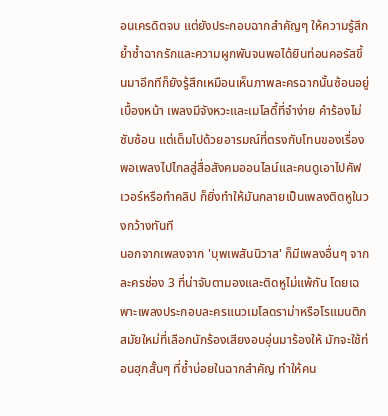อนเครดิตจบ แต่ยังประกอบฉากสำคัญๆ ให้ความรู้สึกย้ำซ้ำฉากรักและความผูกพันจนพอได้ยินท่อนคอรัสขึ้นมาอีกทีก็ยังรู้สึกเหมือนเห็นภาพละครฉากนั้นซ้อนอยู่เบื้องหน้า เพลงมีจังหวะและเมโลดี้ที่จำง่าย คำร้องไม่ซับซ้อน แต่เต็มไปด้วยอารมณ์ที่ตรงกับโทนของเรื่อง พอเพลงไปไกลสู่สื่อสังคมออนไลน์และคนดูเอาไปคัฟเวอร์หรือทำคลิป ก็ยิ่งทำให้มันกลายเป็นเพลงติดหูในวงกว้างทันที
นอกจากเพลงจาก 'บุพเพสันนิวาส' ก็มีเพลงอื่นๆ จากละครช่อง 3 ที่น่าจับตามองและติดหูไม่แพ้กัน โดยเฉพาะเพลงประกอบละครแนวเมโลดราม่าหรือโรแมนติกสมัยใหม่ที่เลือกนักร้องเสียงอบอุ่นมาร้องให้ มักจะใช้ท่อนฮุกสั้นๆ ที่ซ้ำบ่อยในฉากสำคัญ ทำให้คน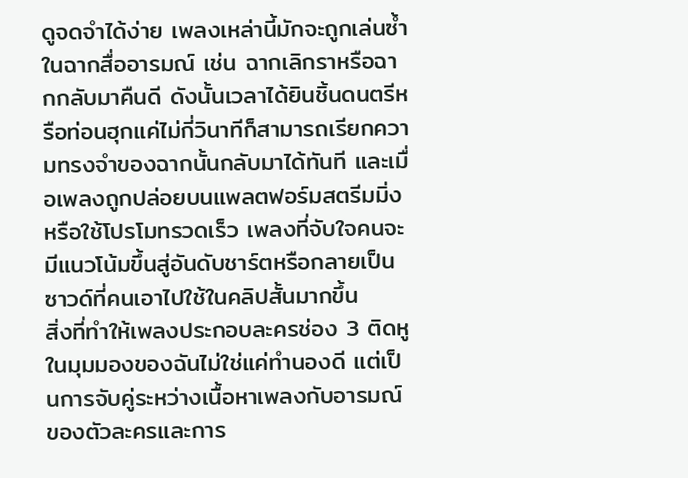ดูจดจำได้ง่าย เพลงเหล่านี้มักจะถูกเล่นซ้ำในฉากสื่ออารมณ์ เช่น ฉากเลิกราหรือฉากกลับมาคืนดี ดังนั้นเวลาได้ยินชิ้นดนตรีหรือท่อนฮุกแค่ไม่กี่วินาทีก็สามารถเรียกความทรงจำของฉากนั้นกลับมาได้ทันที และเมื่อเพลงถูกปล่อยบนแพลตฟอร์มสตรีมมิ่งหรือใช้โปรโมทรวดเร็ว เพลงที่จับใจคนจะมีแนวโน้มขึ้นสู่อันดับชาร์ตหรือกลายเป็นซาวด์ที่คนเอาไปใช้ในคลิปสั้นมากขึ้น
สิ่งที่ทำให้เพลงประกอบละครช่อง 3 ติดหูในมุมมองของฉันไม่ใช่แค่ทำนองดี แต่เป็นการจับคู่ระหว่างเนื้อหาเพลงกับอารมณ์ของตัวละครและการ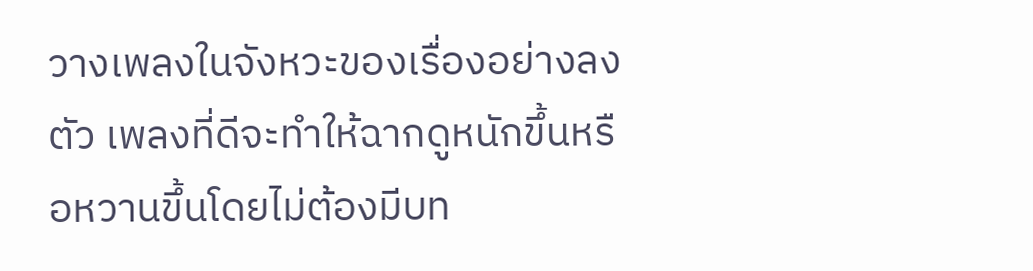วางเพลงในจังหวะของเรื่องอย่างลงตัว เพลงที่ดีจะทำให้ฉากดูหนักขึ้นหรือหวานขึ้นโดยไม่ต้องมีบท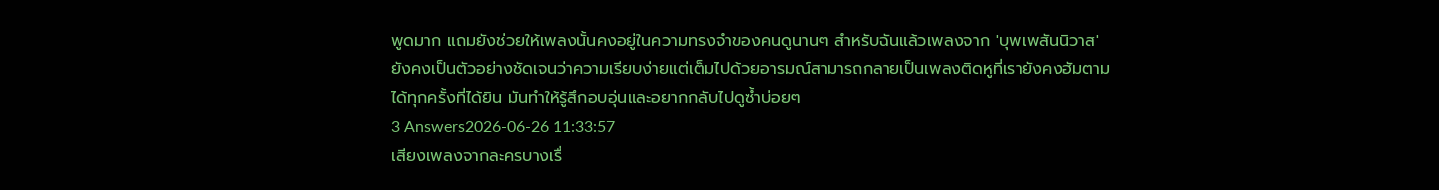พูดมาก แถมยังช่วยให้เพลงนั้นคงอยู่ในความทรงจำของคนดูนานๆ สำหรับฉันแล้วเพลงจาก 'บุพเพสันนิวาส' ยังคงเป็นตัวอย่างชัดเจนว่าความเรียบง่ายแต่เต็มไปด้วยอารมณ์สามารถกลายเป็นเพลงติดหูที่เรายังคงฮัมตามได้ทุกครั้งที่ได้ยิน มันทำให้รู้สึกอบอุ่นและอยากกลับไปดูซ้ำบ่อยๆ
3 Answers2026-06-26 11:33:57
เสียงเพลงจากละครบางเรื่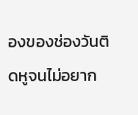องของช่องวันติดหูจนไม่อยาก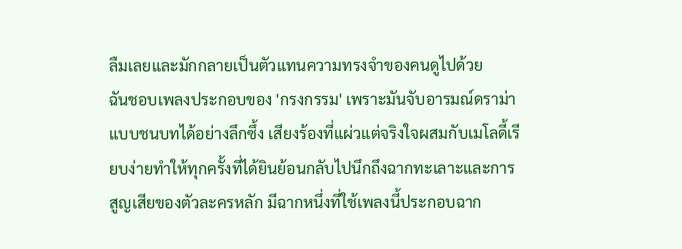ลืมเลยและมักกลายเป็นตัวแทนความทรงจำของคนดูไปด้วย
ฉันชอบเพลงประกอบของ 'กรงกรรม' เพราะมันจับอารมณ์ดราม่าแบบชนบทได้อย่างลึกซึ้ง เสียงร้องที่แผ่วแต่จริงใจผสมกับเมโลดี้เรียบง่ายทำให้ทุกครั้งที่ได้ยินย้อนกลับไปนึกถึงฉากทะเลาะและการสูญเสียของตัวละครหลัก มีฉากหนึ่งที่ใช้เพลงนี้ประกอบฉาก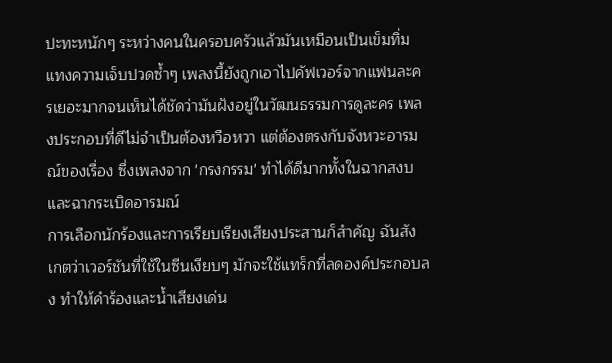ปะทะหนักๆ ระหว่างคนในครอบครัวแล้วมันเหมือนเป็นเข็มทิ่มแทงความเจ็บปวดซ้ำๆ เพลงนี้ยังถูกเอาไปคัฟเวอร์จากแฟนละครเยอะมากจนเห็นได้ชัดว่ามันฝังอยู่ในวัฒนธรรมการดูละคร เพลงประกอบที่ดีไม่จำเป็นต้องหวือหวา แต่ต้องตรงกับจังหวะอารมณ์ของเรื่อง ซึ่งเพลงจาก 'กรงกรรม' ทำได้ดีมากทั้งในฉากสงบและฉากระเบิดอารมณ์
การเลือกนักร้องและการเรียบเรียงเสียงประสานก็สำคัญ ฉันสังเกตว่าเวอร์ชันที่ใช้ในซีนเงียบๆ มักจะใช้แทร็กที่ลดองค์ประกอบลง ทำให้คำร้องและน้ำเสียงเด่น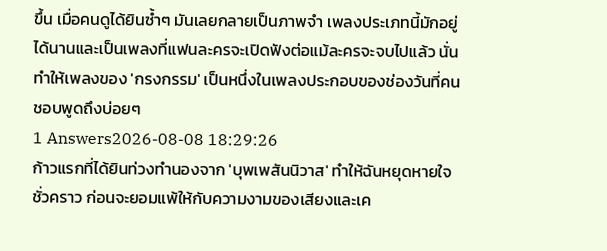ขึ้น เมื่อคนดูได้ยินซ้ำๆ มันเลยกลายเป็นภาพจำ เพลงประเภทนี้มักอยู่ได้นานและเป็นเพลงที่แฟนละครจะเปิดฟังต่อแม้ละครจะจบไปแล้ว นั่นทำให้เพลงของ 'กรงกรรม' เป็นหนึ่งในเพลงประกอบของช่องวันที่คนชอบพูดถึงบ่อยๆ
1 Answers2026-08-08 18:29:26
ก้าวแรกที่ได้ยินท่วงทำนองจาก 'บุพเพสันนิวาส' ทำให้ฉันหยุดหายใจชั่วคราว ก่อนจะยอมแพ้ให้กับความงามของเสียงและเค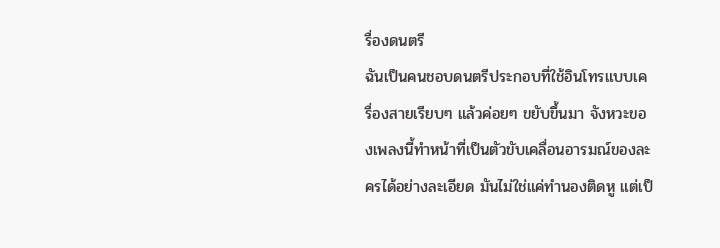รื่องดนตรี
ฉันเป็นคนชอบดนตรีประกอบที่ใช้อินโทรแบบเครื่องสายเรียบๆ แล้วค่อยๆ ขยับขึ้นมา จังหวะของเพลงนี้ทำหน้าที่เป็นตัวขับเคลื่อนอารมณ์ของละครได้อย่างละเอียด มันไม่ใช่แค่ทำนองติดหู แต่เป็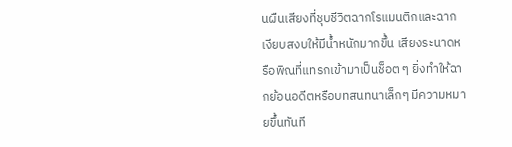นผืนเสียงที่ชุบชีวิตฉากโรแมนติกและฉากเงียบสงบให้มีน้ำหนักมากขึ้น เสียงระนาดหรือพิณที่แทรกเข้ามาเป็นช็อต ๆ ยิ่งทำให้ฉากย้อนอดีตหรือบทสนทนาเล็กๆ มีความหมายขึ้นทันที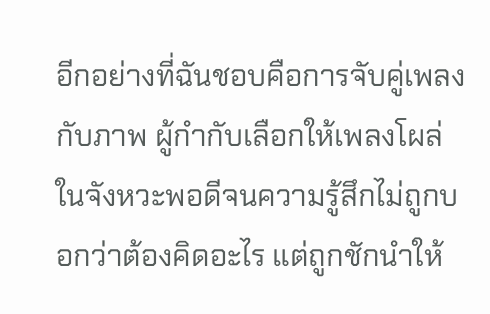อีกอย่างที่ฉันชอบคือการจับคู่เพลงกับภาพ ผู้กำกับเลือกให้เพลงโผล่ในจังหวะพอดีจนความรู้สึกไม่ถูกบอกว่าต้องคิดอะไร แต่ถูกชักนำให้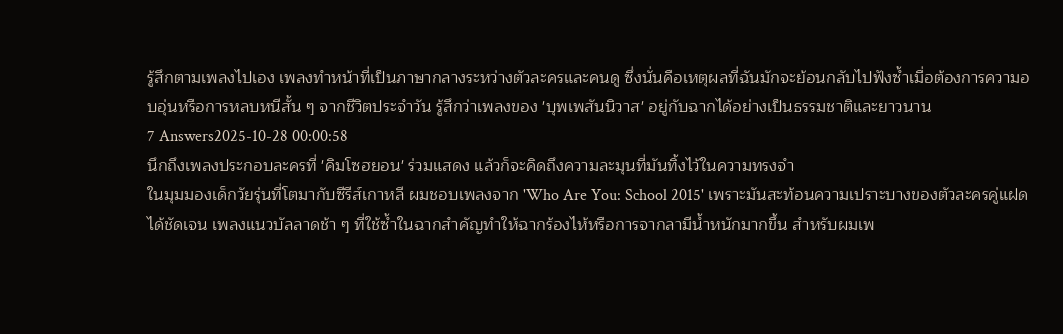รู้สึกตามเพลงไปเอง เพลงทำหน้าที่เป็นภาษากลางระหว่างตัวละครและคนดู ซึ่งนั่นคือเหตุผลที่ฉันมักจะย้อนกลับไปฟังซ้ำเมื่อต้องการความอบอุ่นหรือการหลบหนีสั้น ๆ จากชีวิตประจำวัน รู้สึกว่าเพลงของ 'บุพเพสันนิวาส' อยู่กับฉากได้อย่างเป็นธรรมชาติและยาวนาน
7 Answers2025-10-28 00:00:58
นึกถึงเพลงประกอบละครที่ 'คิมโซฮยอน' ร่วมแสดง แล้วก็จะคิดถึงความละมุนที่มันทิ้งไว้ในความทรงจำ
ในมุมมองเด็กวัยรุ่นที่โตมากับซีรีส์เกาหลี ผมชอบเพลงจาก 'Who Are You: School 2015' เพราะมันสะท้อนความเปราะบางของตัวละครคู่แฝดได้ชัดเจน เพลงแนวบัลลาดช้า ๆ ที่ใช้ซ้ำในฉากสำคัญทำให้ฉากร้องไห้หรือการจากลามีน้ำหนักมากขึ้น สำหรับผมเพ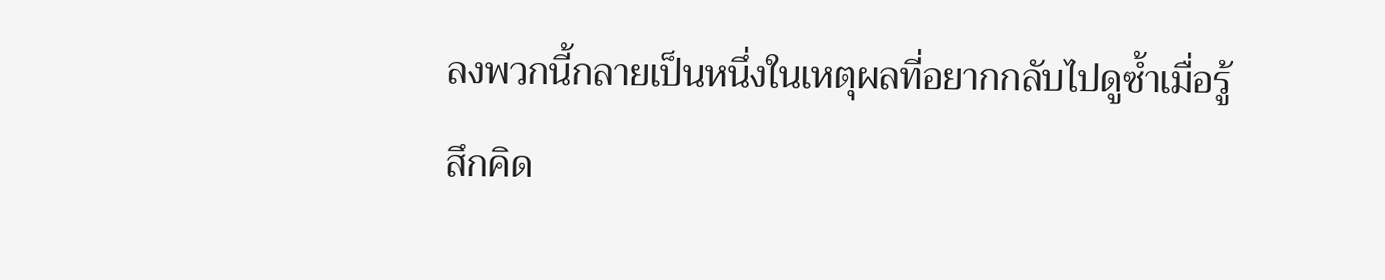ลงพวกนี้กลายเป็นหนึ่งในเหตุผลที่อยากกลับไปดูซ้ำเมื่อรู้สึกคิด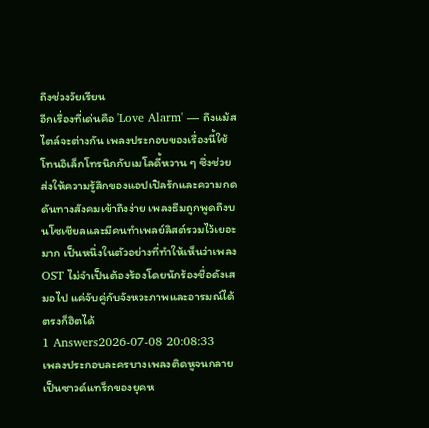ถึงช่วงวัยเรียน
อีกเรื่องที่เด่นคือ 'Love Alarm' — ถึงแม้สไตล์จะต่างกัน เพลงประกอบของเรื่องนี้ใช้โทนอิเล็กโทรนิกกับเมโลดี้หวาน ๆ ซึ่งช่วยส่งให้ความรู้สึกของแอปเปิลรักและความกดดันทางสังคมเข้าถึงง่าย เพลงธีมถูกพูดถึงบนโซเชียลและมีคนทำเพลย์ลิสต์รวมไว้เยอะมาก เป็นหนึ่งในตัวอย่างที่ทำให้เห็นว่าเพลง OST ไม่จำเป็นต้องร้องโดยนักร้องชื่อดังเสมอไป แค่จับคู่กับจังหวะภาพและอารมณ์ได้ตรงก็ฮิตได้
1 Answers2026-07-08 20:08:33
เพลงประกอบละครบางเพลงติดหูจนกลายเป็นซาวด์แทร็กของยุคห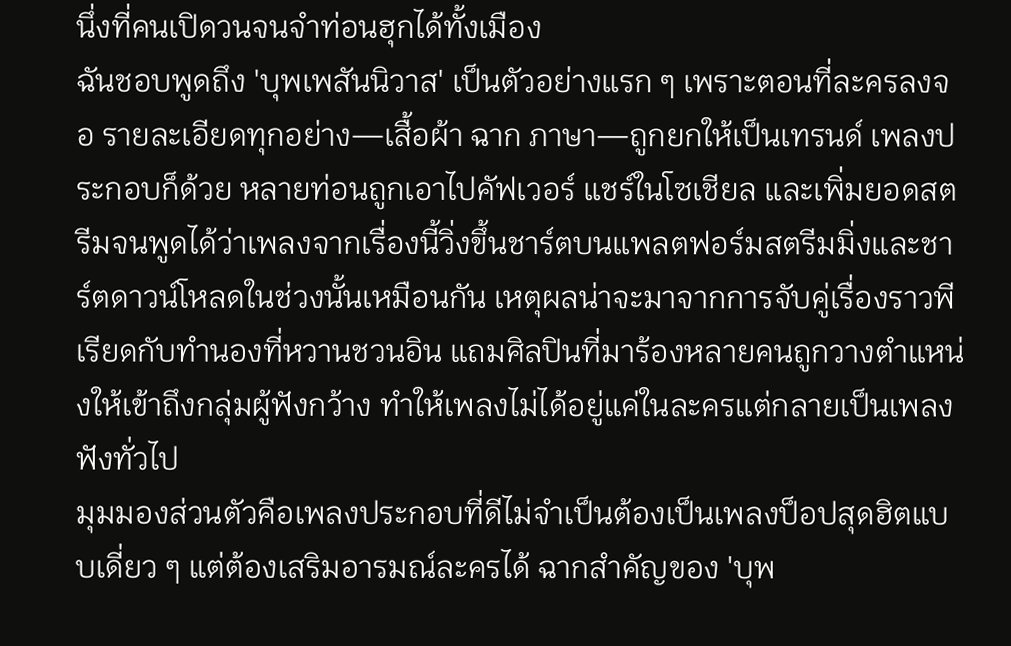นึ่งที่คนเปิดวนจนจำท่อนฮุกได้ทั้งเมือง
ฉันชอบพูดถึง 'บุพเพสันนิวาส' เป็นตัวอย่างแรก ๆ เพราะตอนที่ละครลงจอ รายละเอียดทุกอย่าง—เสื้อผ้า ฉาก ภาษา—ถูกยกให้เป็นเทรนด์ เพลงประกอบก็ด้วย หลายท่อนถูกเอาไปคัฟเวอร์ แชร์ในโซเชียล และเพิ่มยอดสตรีมจนพูดได้ว่าเพลงจากเรื่องนี้วิ่งขึ้นชาร์ตบนแพลตฟอร์มสตรีมมิ่งและชาร์ตดาวน์โหลดในช่วงนั้นเหมือนกัน เหตุผลน่าจะมาจากการจับคู่เรื่องราวพีเรียดกับทำนองที่หวานชวนอิน แถมศิลปินที่มาร้องหลายคนถูกวางตำแหน่งให้เข้าถึงกลุ่มผู้ฟังกว้าง ทำให้เพลงไม่ได้อยู่แค่ในละครแต่กลายเป็นเพลงฟังทั่วไป
มุมมองส่วนตัวคือเพลงประกอบที่ดีไม่จำเป็นต้องเป็นเพลงป็อปสุดฮิตแบบเดี่ยว ๆ แต่ต้องเสริมอารมณ์ละครได้ ฉากสำคัญของ 'บุพ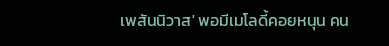เพสันนิวาส' พอมีเมโลดี้คอยหนุน คน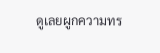ดูเลยผูกความทร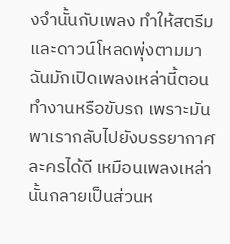งจำนั้นกับเพลง ทำให้สตรีมและดาวน์โหลดพุ่งตามมา ฉันมักเปิดเพลงเหล่านี้ตอนทำงานหรือขับรถ เพราะมันพาเรากลับไปยังบรรยากาศละครได้ดี เหมือนเพลงเหล่านั้นกลายเป็นส่วนห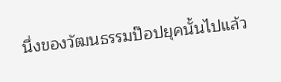นึ่งของวัฒนธรรมป๊อปยุคนั้นไปแล้ว